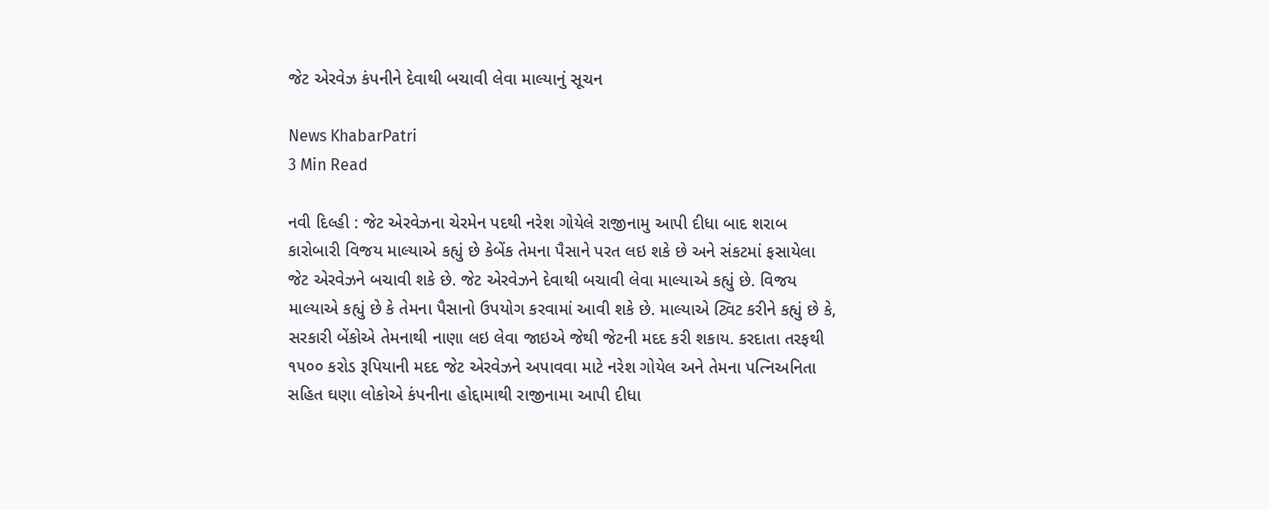જેટ એરવેઝ કંપનીને દેવાથી બચાવી લેવા માલ્યાનું સૂચન

News KhabarPatri
3 Min Read

નવી દિલ્હી : જેટ એરવેઝના ચેરમેન પદથી નરેશ ગોયેલે રાજીનામુ આપી દીધા બાદ શરાબ કારોબારી વિજય માલ્યાએ કહ્યું છે કેબેંક તેમના પૈસાને પરત લઇ શકે છે અને સંકટમાં ફસાયેલા જેટ એરવેઝને બચાવી શકે છે. જેટ એરવેઝને દેવાથી બચાવી લેવા માલ્યાએ કહ્યું છે. વિજય માલ્યાએ કહ્યું છે કે તેમના પૈસાનો ઉપયોગ કરવામાં આવી શકે છે. માલ્યાએ ટ્વિટ કરીને કહ્યું છે કે, સરકારી બેંકોએ તેમનાથી નાણા લઇ લેવા જાઇએ જેથી જેટની મદદ કરી શકાય. કરદાતા તરફથી ૧૫૦૦ કરોડ રૂપિયાની મદદ જેટ એરવેઝને અપાવવા માટે નરેશ ગોયેલ અને તેમના પત્નિઅનિતા સહિત ઘણા લોકોએ કંપનીના હોદ્દામાથી રાજીનામા આપી દીધા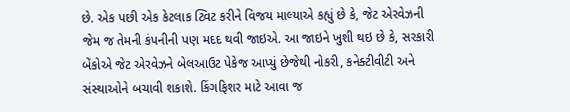છે. એક પછી એક કેટલાક ટ્વિટ કરીને વિજય માલ્યાએ કહ્યું છે કે, જેટ એરવેઝની જેમ જ તેમની કંપનીની પણ મદદ થવી જાઇએ. આ જાઇને ખુશી થઇ છે કે, સરકારી બેંકોએ જેટ એરવેઝને બેલઆઉટ પેકેજ આપ્યું છેજેથી નોકરી, કનેક્ટીવીટી અને સંસ્થાઓને બચાવી શકાશે. કિંગફિશર માટે આવા જ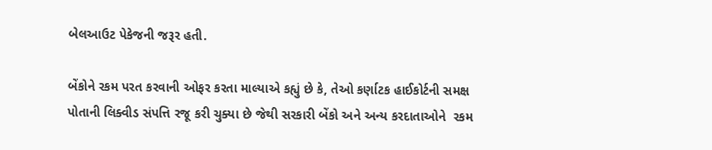બેલઆઉટ પેકેજની જરૂર હતી.

બેંકોને રકમ પરત કરવાની ઓફર કરતા માલ્યાએ કહ્યું છે કે, તેઓ કર્ણાટક હાઈકોર્ટની સમક્ષ પોતાની લિક્વીડ સંપત્તિ રજૂ કરી ચુક્યા છે જેથી સરકારી બેંકો અને અન્ય કરદાતાઓને  રકમ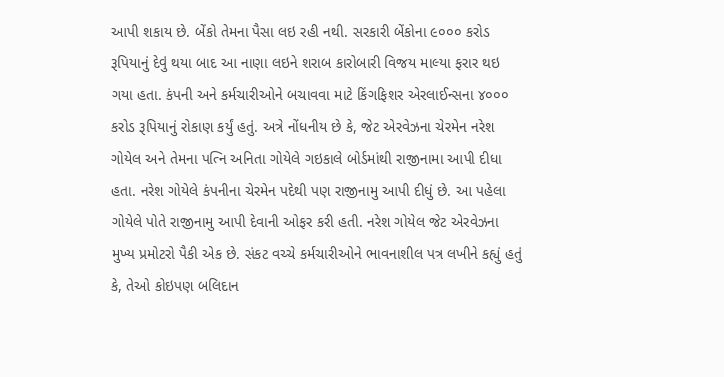આપી શકાય છે. બેંકો તેમના પૈસા લઇ રહી નથી. સરકારી બેંકોના ૯૦૦૦ કરોડ રૂપિયાનું દેવું થયા બાદ આ નાણા લઇને શરાબ કારોબારી વિજય માલ્યા ફરાર થઇ ગયા હતા. કંપની અને કર્મચારીઓને બચાવવા માટે કિંગફિશર એરલાઈન્સના ૪૦૦૦ કરોડ રૂપિયાનું રોકાણ કર્યું હતું. અત્રે નોંધનીય છે કે, જેટ એરવેઝના ચેરમેન નરેશ ગોયેલ અને તેમના પત્નિ અનિતા ગોયેલે ગઇકાલે બોર્ડમાંથી રાજીનામા આપી દીધા હતા. નરેશ ગોયેલે કંપનીના ચેરમેન પદેથી પણ રાજીનામુ આપી દીધું છે. આ પહેલા ગોયેલે પોતે રાજીનામુ આપી દેવાની ઓફર કરી હતી. નરેશ ગોયેલ જેટ એરવેઝના મુખ્ય પ્રમોટરો પૈકી એક છે. સંકટ વચ્ચે કર્મચારીઓને ભાવનાશીલ પત્ર લખીને કહ્યું હતું કે, તેઓ કોઇપણ બલિદાન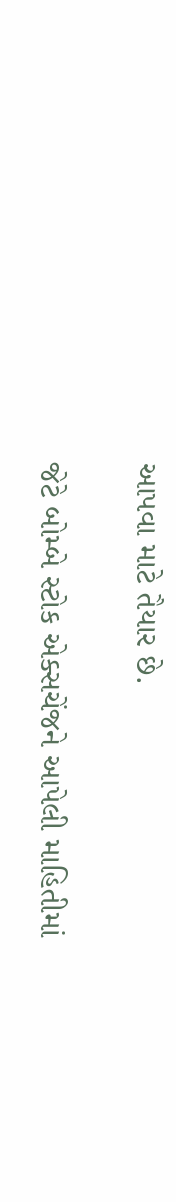આપવા માટે તૈયાર છે.

જેટે બોમ્બે સ્ટોક એક્સચેંજને આપેલી માહિતીમાં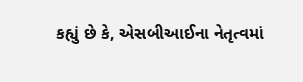કહ્યું છે કે, એસબીઆઈના નેતૃત્વમાં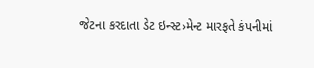જેટના કરદાતા ડેટ ઇન્સ્ટ›મેન્ટ મારફતે કંપનીમાં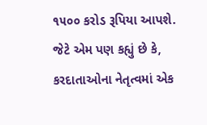૧૫૦૦ કરોડ રૂપિયા આપશે. જેટે એમ પણ કહ્યું છે કે, કરદાતાઓના નેતૃત્વમાં એક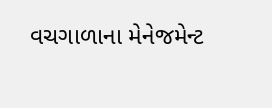વચગાળાના મેનેજમેન્ટ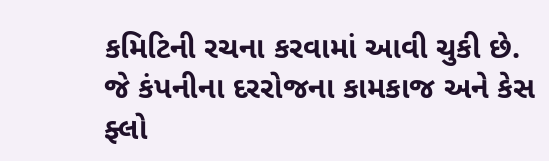કમિટિની રચના કરવામાં આવી ચુકી છે. જે કંપનીના દરરોજના કામકાજ અને કેસ ફ્લો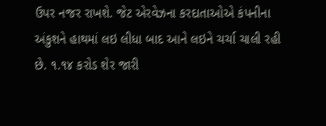ઉપર નજર રાખશે. જેટ એરવેઝના કરદાતાઓએ કંપનીના અંકુશને હાથમાં લઇ લીધા બાદ આને લઇને ચર્ચા ચાલી રહી છે. ૧.૧૪ કરોડ શેર જારી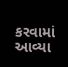કરવામાં આવ્યા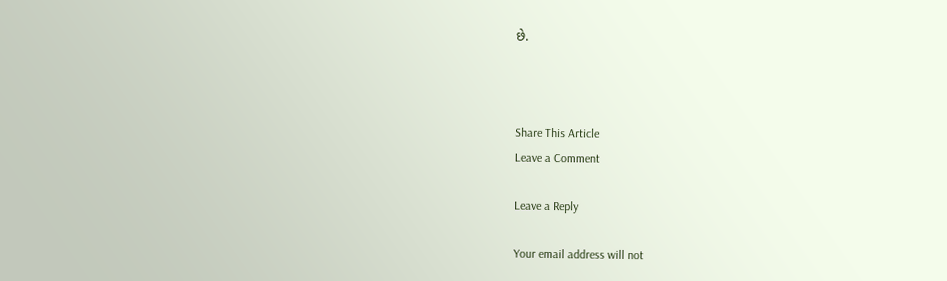છે.



Share This Article
Leave a Comment

Leave a Reply

Your email address will not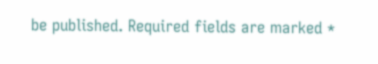be published. Required fields are marked *